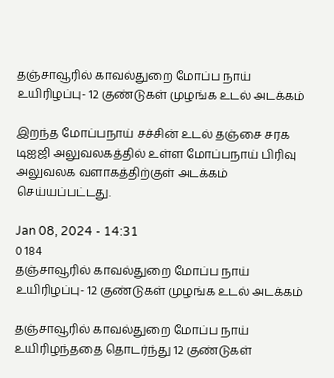தஞ்சாவூரில் காவல்துறை மோப்ப நாய் உயிரிழப்பு- 12 குண்டுகள் முழங்க உடல் அடக்கம்

இறந்த மோப்பநாய் சச்சின் உடல் தஞ்சை சரக டிஐஜி அலுவலகத்தில் உள்ள மோப்பநாய் பிரிவு அலுவலக வளாகத்திற்குள் அடக்கம் செய்யப்பட்டது.

Jan 08, 2024 - 14:31
0 184
தஞ்சாவூரில் காவல்துறை மோப்ப நாய் உயிரிழப்பு- 12 குண்டுகள் முழங்க உடல் அடக்கம்

தஞ்சாவூரில் காவல்துறை மோப்ப நாய் உயிரிழந்ததை தொடர்ந்து 12 குண்டுகள்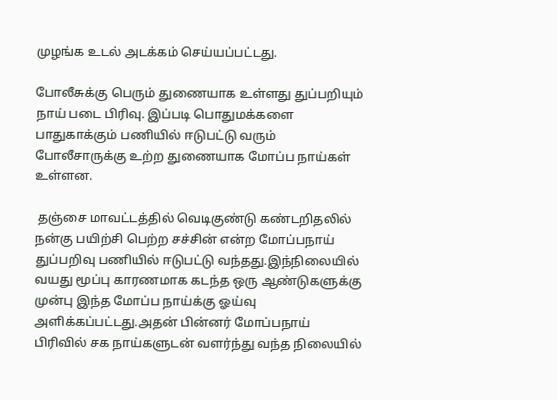முழங்க உடல் அடக்கம் செய்யப்பட்டது.

போலீசுக்கு பெரும் துணையாக உள்ளது துப்பறியும் நாய் படை பிரிவு. இப்படி பொதுமக்களை பாதுகாக்கும் பணியில் ஈடுபட்டு வரும் போலீசாருக்கு உற்ற துணையாக மோப்ப நாய்கள் உள்ளன.

 தஞ்சை மாவட்டத்தில் வெடிகுண்டு கண்டறிதலில் நன்கு பயிற்சி பெற்ற சச்சின் என்ற மோப்பநாய் துப்பறிவு பணியில் ஈடுபட்டு வந்தது.இந்நிலையில் வயது மூப்பு காரணமாக கடந்த ஒரு ஆண்டுகளுக்கு முன்பு இந்த மோப்ப நாய்க்கு ஓய்வு அளிக்கப்பட்டது.அதன் பின்னர் மோப்பநாய் பிரிவில் சக நாய்களுடன் வளர்ந்து வந்த நிலையில்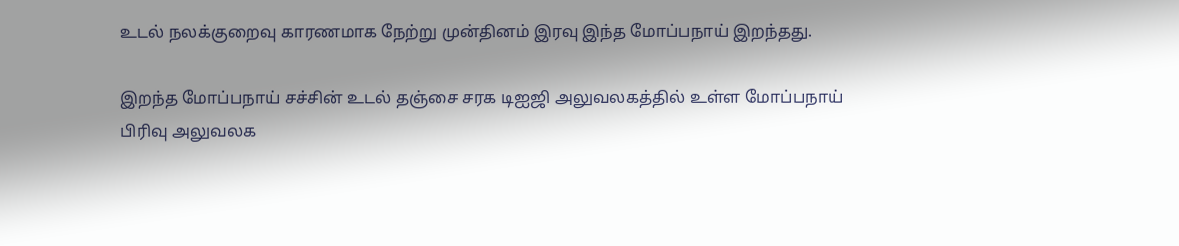உடல் நலக்குறைவு காரணமாக நேற்று முன்தினம் இரவு இந்த மோப்பநாய் இறந்தது.

இறந்த மோப்பநாய் சச்சின் உடல் தஞ்சை சரக டிஐஜி அலுவலகத்தில் உள்ள மோப்பநாய் பிரிவு அலுவலக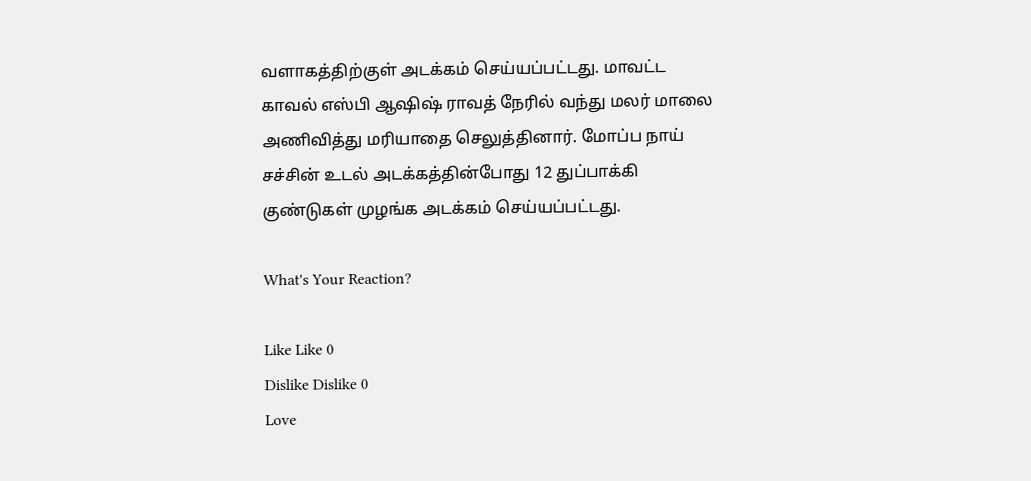வளாகத்திற்குள் அடக்கம் செய்யப்பட்டது. மாவட்ட காவல் எஸ்பி ஆஷிஷ் ராவத் நேரில் வந்து மலர் மாலை அணிவித்து மரியாதை செலுத்தினார். மோப்ப நாய் சச்சின் உடல் அடக்கத்தின்போது 12 துப்பாக்கி குண்டுகள் முழங்க அடக்கம் செய்யப்பட்டது.

What's Your Reaction?

Like Like 0
Dislike Dislike 0
Love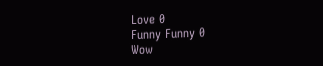Love 0
Funny Funny 0
Wow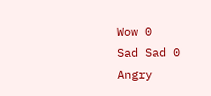Wow 0
Sad Sad 0
Angry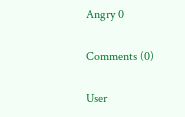Angry 0

Comments (0)

User